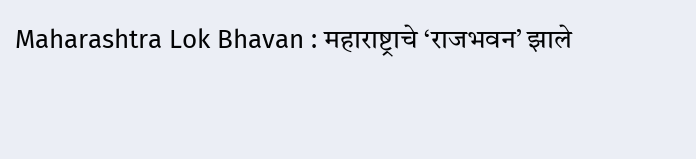Maharashtra Lok Bhavan : महाराष्ट्राचे ‘राजभवन’ झाले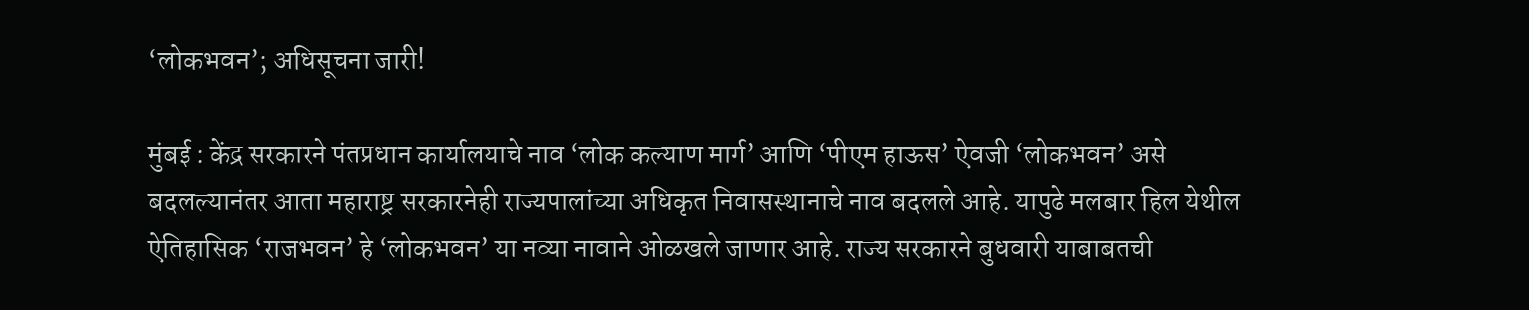‘लोकभवन’; अधिसूचना जारी!

मुंबई : केंद्र सरकारने पंतप्रधान कार्यालयाचे नाव ‘लोक कल्याण मार्ग’ आणि ‘पीएम हाऊस’ ऐवजी ‘लोकभवन’ असे बदलल्यानंतर आता महाराष्ट्र सरकारनेही राज्यपालांच्या अधिकृत निवासस्थानाचे नाव बदलले आहे. यापुढे मलबार हिल येथील ऐतिहासिक ‘राजभवन’ हे ‘लोकभवन’ या नव्या नावाने ओळखले जाणार आहे. राज्य सरकारने बुधवारी याबाबतची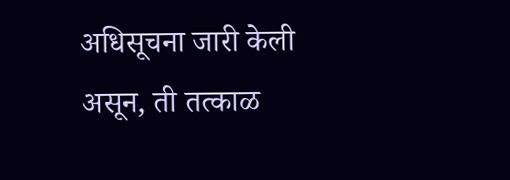अधिसूचना जारी केली असून, ती तत्काळ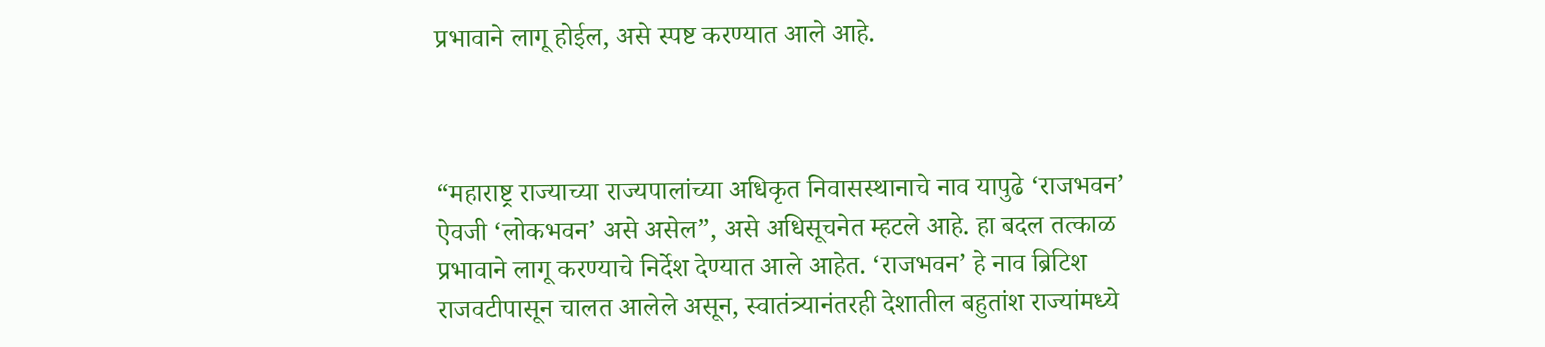प्रभावाने लागू होईल, असे स्पष्ट करण्यात आले आहे.



“महाराष्ट्र राज्याच्या राज्यपालांच्या अधिकृत निवासस्थानाचे नाव यापुढे ‘राजभवन’ ऐवजी ‘लोकभवन’ असे असेल”, असे अधिसूचनेत म्हटले आहे. हा बदल तत्काळ प्रभावाने लागू करण्याचे निर्देश देण्यात आले आहेत. ‘राजभवन’ हे नाव ब्रिटिश राजवटीपासून चालत आलेले असून, स्वातंत्र्यानंतरही देशातील बहुतांश राज्यांमध्ये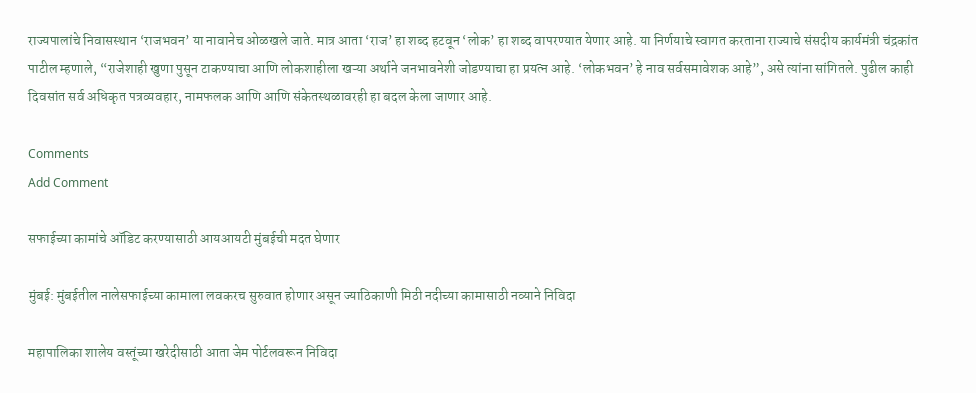राज्यपालांचे निवासस्थान ‘राजभवन’ या नावानेच ओळखले जाते. मात्र आता ‘राज’ हा शब्द हटवून ‘लोक’ हा शब्द वापरण्यात येणार आहे. या निर्णयाचे स्वागत करताना राज्याचे संसदीय कार्यमंत्री चंद्रकांत पाटील म्हणाले, “राजेशाही खुणा पुसून टाकण्याचा आणि लोकशाहीला खऱ्या अर्थाने जनभावनेशी जोडण्याचा हा प्रयत्न आहे. ‘लोकभवन’ हे नाव सर्वसमावेशक आहे”, असे त्यांना सांगितले. पुढील काही दिवसांत सर्व अधिकृत पत्रव्यवहार, नामफलक आणि आणि संकेतस्थळावरही हा बदल केला जाणार आहे.

Comments
Add Comment

सफाईच्या कामांचे ऑडिट करण्यासाठी आयआयटी मुंबईची मदत घेणार

मुंबई: मुंबईतील नालेसफाईच्या कामाला लवकरच सुरुवात होणार असून ज्याठिकाणी मिठी नदीच्या कामासाठी नव्याने निविदा

महापालिका शालेय वस्तूंच्या खरेदीसाठी आता जेम पोर्टलवरून निविदा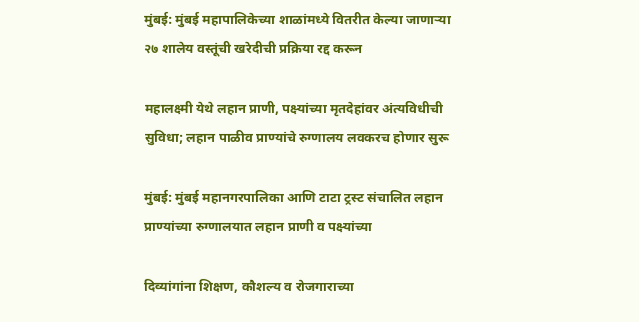मुंबई: मुंबई महापालिकेच्या शाळांमध्ये वितरीत केल्या जाणाऱ्या २७ शालेय वस्तूंची खरेदीची प्रक्रिया रद्द करून

महालक्ष्मी येथे लहान प्राणी, पक्ष्यांच्या मृतदेहांवर अंत्यविधीची सुविधा; लहान पाळीव प्राण्यांचे रुग्णालय लवकरच होणार सुरू

मुंबई: मुंबई महानगरपालिका आणि टाटा ट्रस्ट संचालित लहान प्राण्यांच्या रुग्णालयात लहान प्राणी व पक्ष्यांच्या

दिव्यांगांना शिक्षण, कौशल्य व रोजगाराच्या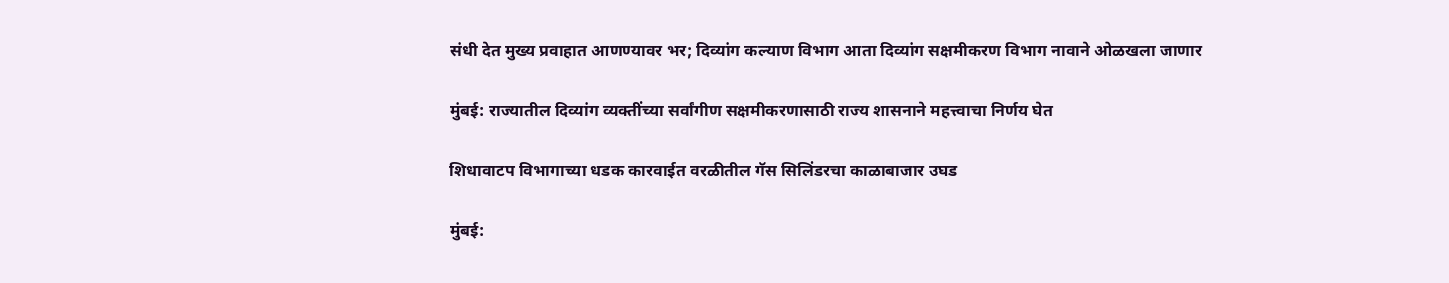संधी देत मुख्य प्रवाहात आणण्यावर भर; दिव्यांग कल्याण विभाग आता दिव्यांग सक्षमीकरण विभाग नावाने ओळखला जाणार

मुंबई: राज्यातील दिव्यांग व्यक्तींच्या सर्वांगीण सक्षमीकरणासाठी राज्य शासनाने महत्त्वाचा निर्णय घेत

शिधावाटप विभागाच्या धडक कारवाईत वरळीतील गॅस सिलिंडरचा काळाबाजार उघड

मुंबई: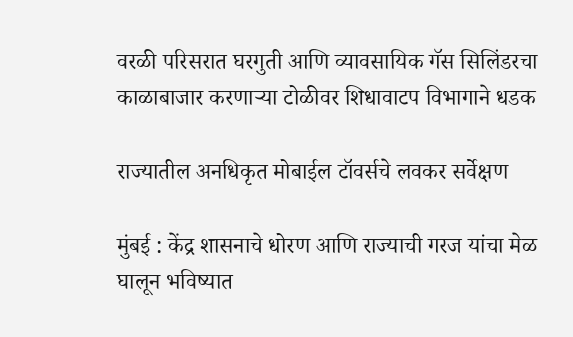वरळी परिसरात घरगुती आणि व्यावसायिक गॅस सिलिंडरचा काळाबाजार करणाऱ्या टोळीवर शिधावाटप विभागाने धडक

राज्यातील अनधिकृत मोबाईल टॉवर्सचे लवकर सर्वेक्षण

मुंबई : केंद्र शासनाचे धोरण आणि राज्याची गरज यांचा मेळ घालून भविष्यात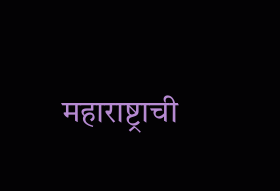महाराष्ट्राची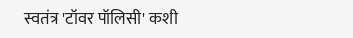स्वतंत्र 'टॉवर पॉलिसी' कशी